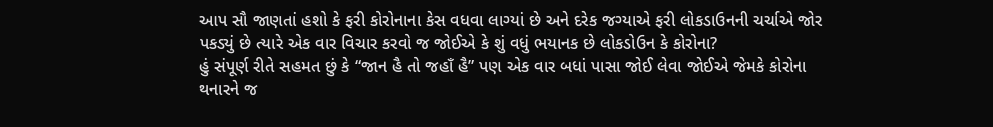આપ સૌ જાણતાં હશો કે ફરી કોરોનાના કેસ વધવા લાગ્યાં છે અને દરેક જગ્યાએ ફરી લોકડાઉનની ચર્ચાએ જોર પકડ્યું છે ત્યારે એક વાર વિચાર કરવો જ જોઈએ કે શું વધું ભયાનક છે લોકડોઉન કે કોરોના?
હું સંપૂર્ણ રીતે સહમત છું કે “જાન હૈ તો જહાઁ હૈ” પણ એક વાર બધાં પાસા જોઈ લેવા જોઈએ જેમકે કોરોના થનારને જ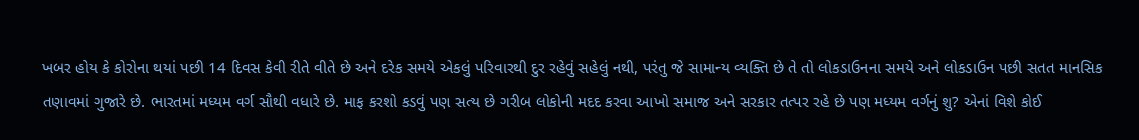ખબર હોય કે કોરોના થયાં પછી 14 દિવસ કેવી રીતે વીતે છે અને દરેક સમયે એકલું પરિવારથી દુર રહેવું સહેલું નથી, પરંતુ જે સામાન્ય વ્યક્તિ છે તે તો લોકડાઉનના સમયે અને લોકડાઉન પછી સતત માનસિક તણાવમાં ગુજારે છે. ભારતમાં મધ્યમ વર્ગ સૌથી વધારે છે. માફ કરશો કડવું પણ સત્ય છે ગરીબ લોકોની મદદ કરવા આખો સમાજ અને સરકાર તત્પર રહે છે પણ મધ્યમ વર્ગનું શુ? એનાં વિશે કોઈ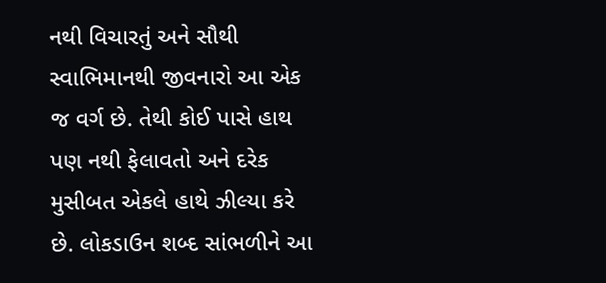નથી વિચારતું અને સૌથી સ્વાભિમાનથી જીવનારો આ એક જ વર્ગ છે. તેથી કોઈ પાસે હાથ પણ નથી ફેલાવતો અને દરેક મુસીબત એકલે હાથે ઝીલ્યા કરે છે. લોકડાઉન શબ્દ સાંભળીને આ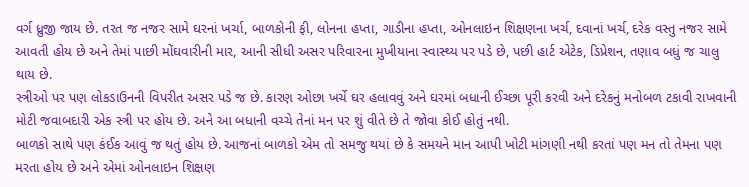વર્ગ ધ્રુજી જાય છે. તરત જ નજર સામે ઘરનાં ખર્ચા, બાળકોની ફી, લોનના હપ્તા, ગાડીના હપ્તા, ઓનલાઇન શિક્ષણના ખર્ચ, દવાનાં ખર્ચ, દરેક વસ્તુ નજર સામે આવતી હોય છે અને તેમાં પાછી મોંઘવારીની માર, આની સીધી અસર પરિવારના મુખીયાના સ્વાસ્થ્ય પર પડે છે, પછી હાર્ટ એટેક, ડિપ્રેશન, તણાવ બધું જ ચાલુ થાય છે.
સ્ત્રીઓ પર પણ લોકડાઉનની વિપરીત અસર પડે જ છે. કારણ ઓછા ખર્ચે ઘર હલાવવું અને ઘરમાં બધાની ઈચ્છા પૂરી કરવી અને દરેકનું મનોબળ ટકાવી રાખવાની મોટી જવાબદારી એક સ્ત્રી પર હોય છે. અને આ બધાની વચ્ચે તેનાં મન પર શું વીતે છે તે જોવા કોઈ હોતું નથી.
બાળકો સાથે પણ કંઈક આવું જ થતું હોય છે. આજનાં બાળકો એમ તો સમજુ થયાં છે કે સમયને માન આપી ખોટી માંગણી નથી કરતાં પણ મન તો તેમના પણ મરતા હોય છે અને એમાં ઓનલાઇન શિક્ષણ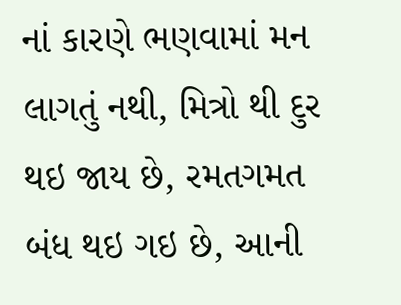નાં કારણે ભણવામાં મન લાગતું નથી, મિત્રો થી દુર થઇ જાય છે, રમતગમત બંધ થઇ ગઇ છે, આની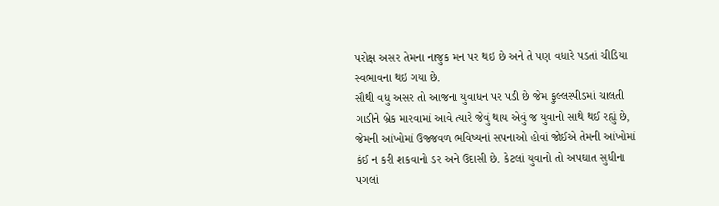પરોક્ષ અસર તેમના નાજુક મન પર થઇ છે અને તે પણ વધારે પડતાં ચીડિયા સ્વભાવના થઇ ગયા છે.
સૌથી વધુ અસર તો આજના યુવાધન પર પડી છે જેમ ફુલ્લસ્પીડમાં ચાલતી ગાડીને બ્રેક મારવામાં આવે ત્યારે જેવું થાય એવું જ યુવાનો સાથે થઈ રહ્યું છે, જેમની આંખોમાં ઉજ્જવળ ભવિષ્યનાં સપનાઓ હોવાં જોઈએ તેમની આંખોમાં કંઈ ન કરી શકવાનો ડર અને ઉદાસી છે. કેટલાં યુવાનો તો અપઘાત સુધીના પગલાં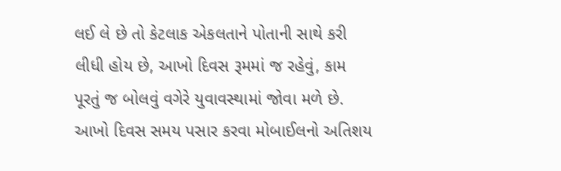લઈ લે છે તો કેટલાક એકલતાને પોતાની સાથે કરી લીધી હોય છે, આખો દિવસ રૂમમાં જ રહેવું, કામ પૂરતું જ બોલવું વગેરે યુવાવસ્થામાં જોવા મળે છે. આખો દિવસ સમય પસાર કરવા મોબાઈલનો અતિશય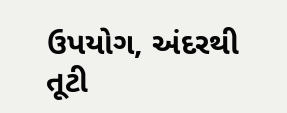ઉપયોગ, અંદરથી તૂટી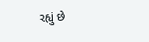રહ્યું છે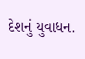દેશનું યુવાધન.